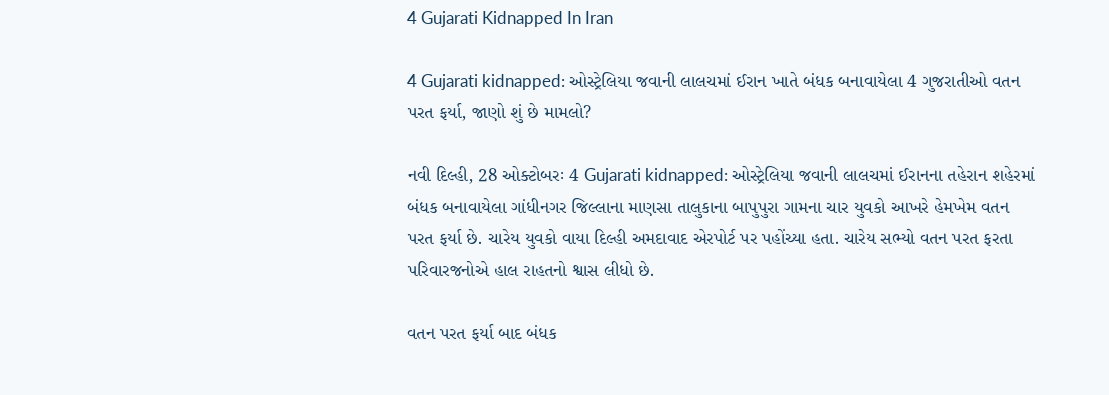4 Gujarati Kidnapped In Iran

4 Gujarati kidnapped: ઓસ્ટ્રેલિયા જવાની લાલચમાં ઈરાન ખાતે બંધક બનાવાયેલા 4 ગુજરાતીઓ વતન પરત ફર્યા, જાણો શું છે મામલો?

નવી દિલ્હી, 28 ઓક્ટોબરઃ 4 Gujarati kidnapped: ઓસ્ટ્રેલિયા જવાની લાલચમાં ઈરાનના તહેરાન શહેરમાં બંધક બનાવાયેલા ગાંધીનગર જિલ્લાના માણસા તાલુકાના બાપુપુરા ગામના ચાર યુવકો આખરે હેમખેમ વતન પરત ફર્યા છે. ચારેય યુવકો વાયા દિલ્હી અમદાવાદ એરપોર્ટ પર પહોંચ્યા હતા. ચારેય સભ્યો વતન પરત ફરતા પરિવારજનોએ હાલ રાહતનો શ્વાસ લીધો છે.

વતન પરત ફર્યા બાદ બંધક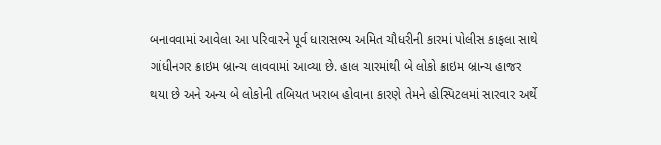બનાવવામાં આવેલા આ પરિવારને પૂર્વ ધારાસભ્ય અમિત ચૌધરીની કારમાં પોલીસ કાફલા સાથે ગાંધીનગર ક્રાઇમ બ્રાન્ચ લાવવામાં આવ્યા છે. હાલ ચારમાંથી બે લોકો ક્રાઇમ બ્રાન્ચ હાજર થયા છે અને અન્ય બે લોકોની તબિયત ખરાબ હોવાના કારણે તેમને હોસ્પિટલમાં સારવાર અર્થે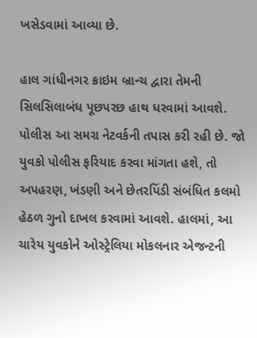ખસેડવામાં આવ્યા છે.

હાલ ગાંધીનગર ક્રાઇમ બ્રાન્ચ દ્વારા તેમની સિલસિલાબંધ પૂછપરછ હાથ ધરવામાં આવશે. પોલીસ આ સમગ્ર નેટવર્કની તપાસ કરી રહી છે. જો યુવકો પોલીસ ફરિયાદ કરવા માંગતા હશે, તો અપહરણ, ખંડણી અને છેતરપિંડી સંબંધિત કલમો હેઠળ ગુનો દાખલ કરવામાં આવશે. હાલમાં, આ ચારેય યુવકોને ઓસ્ટ્રેલિયા મોકલનાર એજન્ટની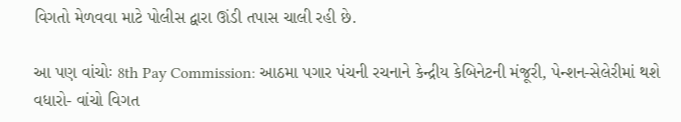વિગતો મેળવવા માટે પોલીસ દ્વારા ઊંડી તપાસ ચાલી રહી છે.

આ પણ વાંચોઃ 8th Pay Commission: આઠમા પગાર પંચની રચનાને કેન્દ્રીય કેબિનેટની મંજૂરી, પેન્શન-સેલેરીમાં થશે વધારો- વાંચો વિગત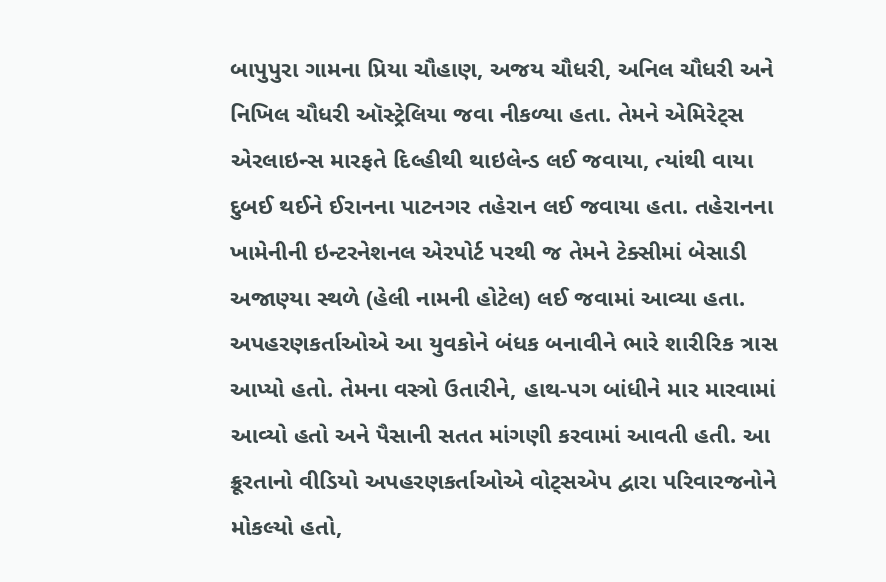બાપુપુરા ગામના પ્રિયા ચૌહાણ, અજય ચૌધરી, અનિલ ચૌધરી અને નિખિલ ચૌધરી ઑસ્ટ્રેલિયા જવા નીકળ્યા હતા. તેમને એમિરેટ્સ એરલાઇન્સ મારફતે દિલ્હીથી થાઇલેન્ડ લઈ જવાયા, ત્યાંથી વાયા દુબઈ થઈને ઈરાનના પાટનગર તહેરાન લઈ જવાયા હતા. તહેરાનના ખામેનીની ઇન્ટરનેશનલ એરપોર્ટ પરથી જ તેમને ટેક્સીમાં બેસાડી અજાણ્યા સ્થળે (હેલી નામની હોટેલ) લઈ જવામાં આવ્યા હતા. અપહરણકર્તાઓએ આ યુવકોને બંધક બનાવીને ભારે શારીરિક ત્રાસ આપ્યો હતો. તેમના વસ્ત્રો ઉતારીને, હાથ-પગ બાંધીને માર મારવામાં આવ્યો હતો અને પૈસાની સતત માંગણી કરવામાં આવતી હતી. આ ક્રૂરતાનો વીડિયો અપહરણકર્તાઓએ વોટ્સએપ દ્વારા પરિવારજનોને મોકલ્યો હતો,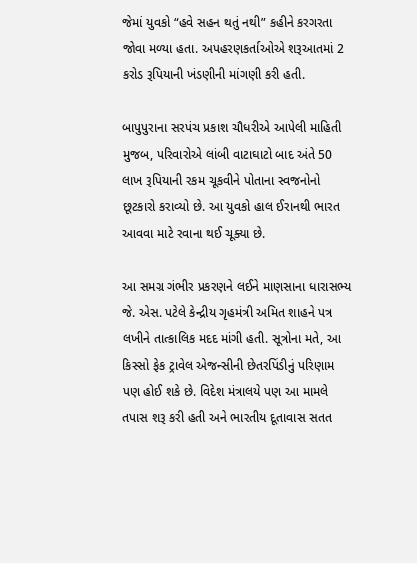જેમાં યુવકો “હવે સહન થતું નથી” કહીને કરગરતા જોવા મળ્યા હતા. અપહરણકર્તાઓએ શરૂઆતમાં 2 કરોડ રૂપિયાની ખંડણીની માંગણી કરી હતી.

બાપુપુરાના સરપંચ પ્રકાશ ચૌધરીએ આપેલી માહિતી મુજબ, પરિવારોએ લાંબી વાટાઘાટો બાદ અંતે 50 લાખ રૂપિયાની રકમ ચૂકવીને પોતાના સ્વજનોનો છૂટકારો કરાવ્યો છે. આ યુવકો હાલ ઈરાનથી ભારત આવવા માટે રવાના થઈ ચૂક્યા છે.

આ સમગ્ર ગંભીર પ્રકરણને લઈને માણસાના ધારાસભ્ય જે. એસ. પટેલે કેન્દ્રીય ગૃહમંત્રી અમિત શાહને પત્ર લખીને તાત્કાલિક મદદ માંગી હતી. સૂત્રોના મતે, આ કિસ્સો ફેક ટ્રાવેલ એજન્સીની છેતરપિંડીનું પરિણામ પણ હોઈ શકે છે. વિદેશ મંત્રાલયે પણ આ મામલે તપાસ શરૂ કરી હતી અને ભારતીય દૂતાવાસ સતત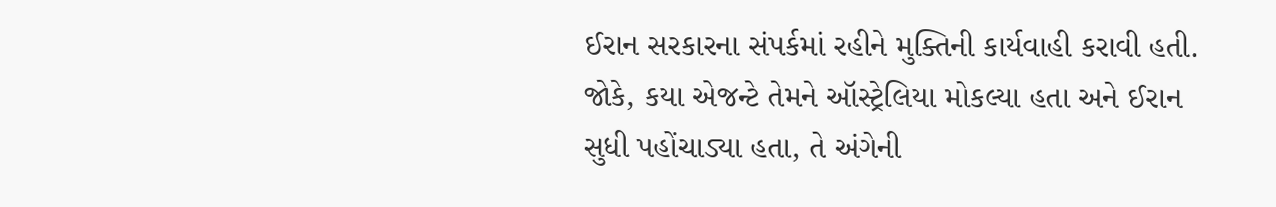ઈરાન સરકારના સંપર્કમાં રહીને મુક્તિની કાર્યવાહી કરાવી હતી. જોકે, કયા એજન્ટે તેમને ઑસ્ટ્રેલિયા મોકલ્યા હતા અને ઈરાન સુધી પહોંચાડ્યા હતા, તે અંગેની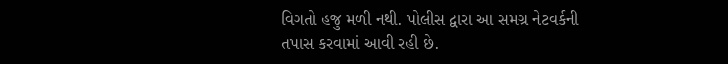વિગતો હજુ મળી નથી. પોલીસ દ્વારા આ સમગ્ર નેટવર્કની તપાસ કરવામાં આવી રહી છે.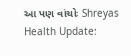આ પણ વાંચોઃ Shreyas Health Update: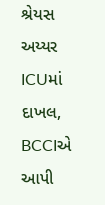શ્રેયસ અય્યર ICUમાં દાખલ, BCCIએ આપી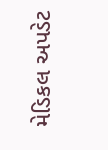મેડિકલ અપડેટ